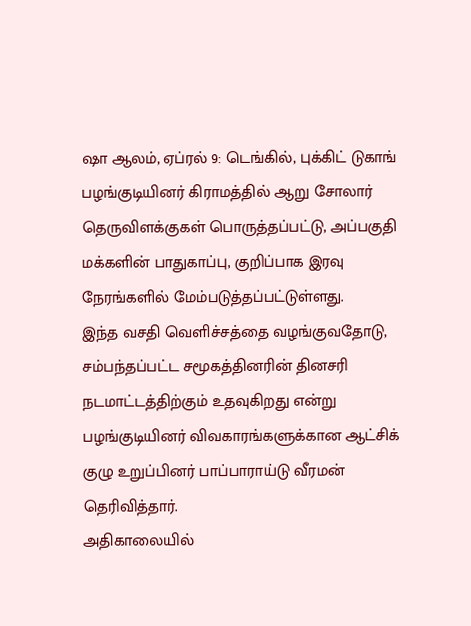ஷா ஆலம், ஏப்ரல் 9: டெங்கில், புக்கிட் டுகாங் பழங்குடியினர் கிராமத்தில் ஆறு சோலார் தெருவிளக்குகள் பொருத்தப்பட்டு, அப்பகுதி மக்களின் பாதுகாப்பு, குறிப்பாக இரவு நேரங்களில் மேம்படுத்தப்பட்டுள்ளது.
இந்த வசதி வெளிச்சத்தை வழங்குவதோடு, சம்பந்தப்பட்ட சமூகத்தினரின் தினசரி நடமாட்டத்திற்கும் உதவுகிறது என்று பழங்குடியினர் விவகாரங்களுக்கான ஆட்சிக் குழு உறுப்பினர் பாப்பாராய்டு வீரமன் தெரிவித்தார்.
அதிகாலையில்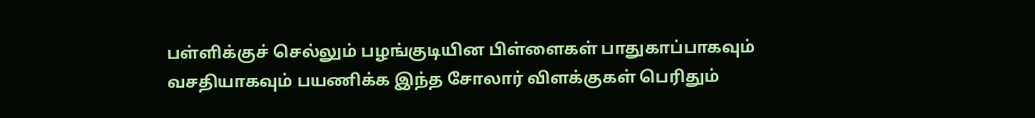பள்ளிக்குச் செல்லும் பழங்குடியின பிள்ளைகள் பாதுகாப்பாகவும் வசதியாகவும் பயணிக்க இந்த சோலார் விளக்குகள் பெரிதும்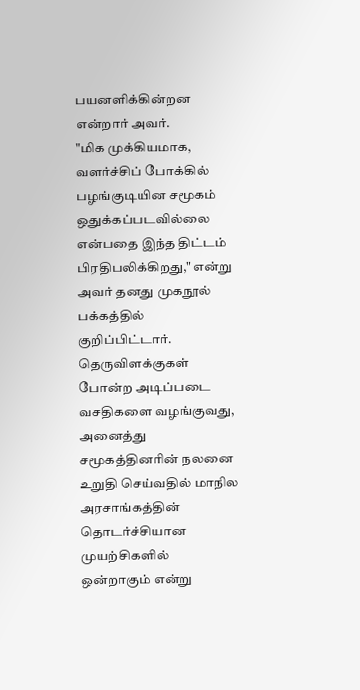பயனளிக்கின்றன என்றார் அவர்.
"மிக முக்கியமாக, வளர்ச்சிப் போக்கில் பழங்குடியின சமூகம் ஒதுக்கப்படவில்லை என்பதை இந்த திட்டம் பிரதிபலிக்கிறது," என்று அவர் தனது முகநூல் பக்கத்தில் குறிப்பிட்டார்.
தெருவிளக்குகள் போன்ற அடிப்படை வசதிகளை வழங்குவது, அனைத்து சமூகத்தினரின் நலனை உறுதி செய்வதில் மாநில அரசாங்கத்தின் தொடர்ச்சியான முயற்சிகளில் ஒன்றாகும் என்று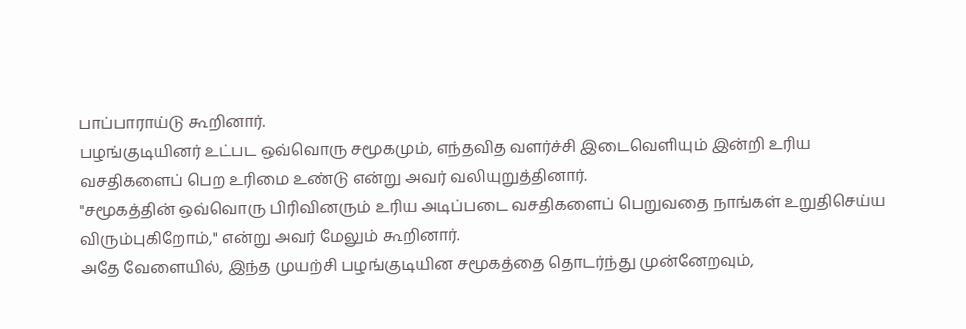பாப்பாராய்டு கூறினார்.
பழங்குடியினர் உட்பட ஒவ்வொரு சமூகமும், எந்தவித வளர்ச்சி இடைவெளியும் இன்றி உரிய வசதிகளைப் பெற உரிமை உண்டு என்று அவர் வலியுறுத்தினார்.
"சமூகத்தின் ஒவ்வொரு பிரிவினரும் உரிய அடிப்படை வசதிகளைப் பெறுவதை நாங்கள் உறுதிசெய்ய விரும்புகிறோம்," என்று அவர் மேலும் கூறினார்.
அதே வேளையில், இந்த முயற்சி பழங்குடியின சமூகத்தை தொடர்ந்து முன்னேறவும்,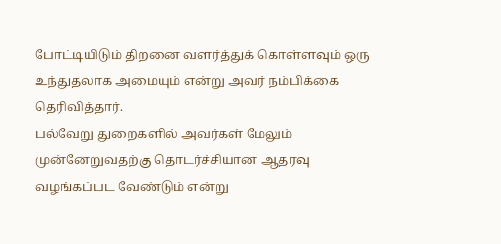போட்டியிடும் திறனை வளர்த்துக் கொள்ளவும் ஒரு உந்துதலாக அமையும் என்று அவர் நம்பிக்கை தெரிவித்தார்.
பல்வேறு துறைகளில் அவர்கள் மேலும் முன்னேறுவதற்கு தொடர்ச்சியான ஆதரவு வழங்கப்பட வேண்டும் என்று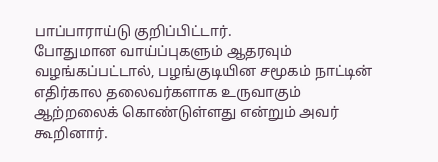பாப்பாராய்டு குறிப்பிட்டார்.
போதுமான வாய்ப்புகளும் ஆதரவும் வழங்கப்பட்டால், பழங்குடியின சமூகம் நாட்டின் எதிர்கால தலைவர்களாக உருவாகும் ஆற்றலைக் கொண்டுள்ளது என்றும் அவர் கூறினார்.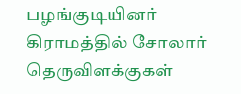பழங்குடியினர் கிராமத்தில் சோலார் தெருவிளக்குகள்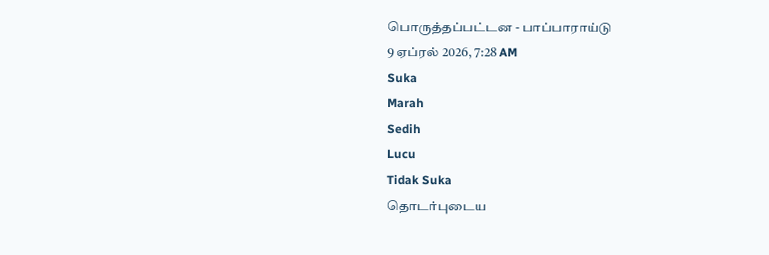பொருத்தப்பட்டன - பாப்பாராய்டு
9 ஏப்ரல் 2026, 7:28 AM
Suka
Marah
Sedih
Lucu
Tidak Suka
தொடர்புடைய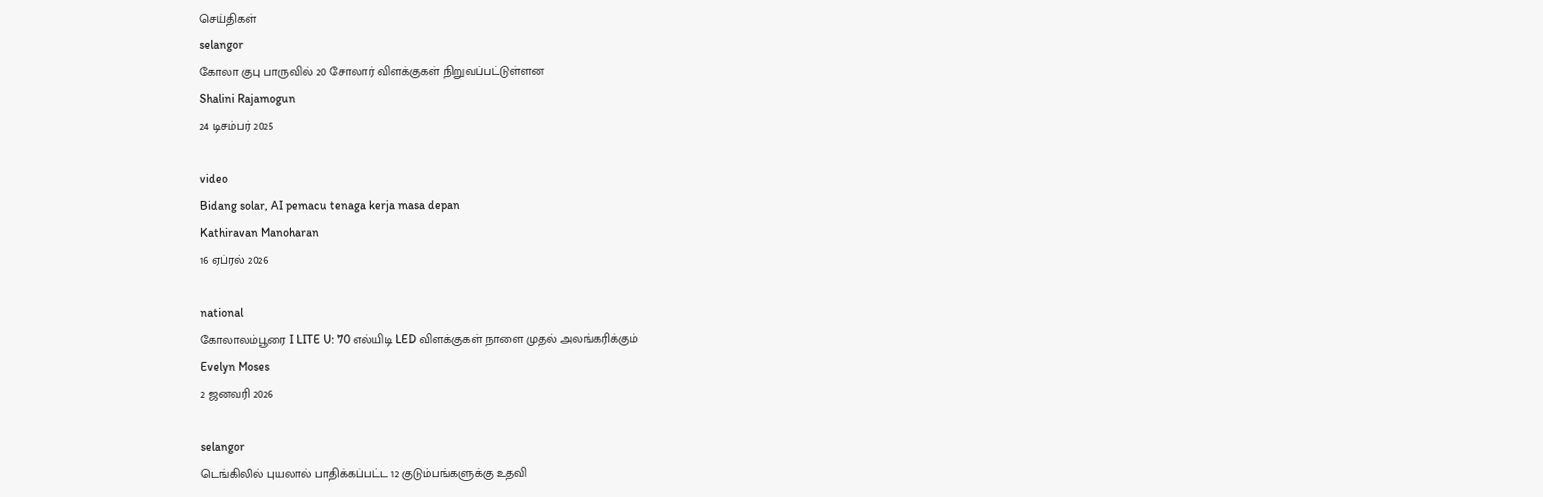செய்திகள்
selangor
கோலா குபு பாருவில் 20 சோலார் விளக்குகள் நிறுவப்பட்டுள்ளன
Shalini Rajamogun
24 டிசம்பர் 2025

video
Bidang solar, AI pemacu tenaga kerja masa depan
Kathiravan Manoharan
16 ஏப்ரல் 2026

national
கோலாலம்பூரை I LITE U: 70 எல்யிடி LED விளக்குகள் நாளை முதல் அலங்கரிக்கும்
Evelyn Moses
2 ஜனவரி 2026

selangor
டெங்கிலில் புயலால் பாதிக்கப்பட்ட 12 குடும்பங்களுக்கு உதவி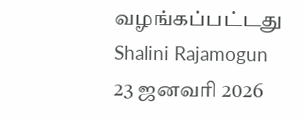வழங்கப்பட்டது
Shalini Rajamogun
23 ஜனவரி 2026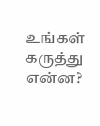உங்கள் கருத்து என்ன?